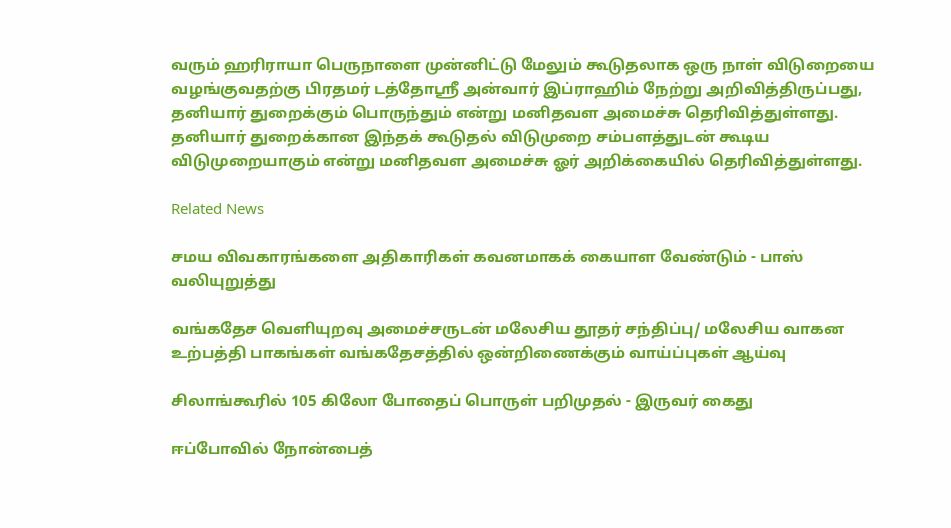வரும் ஹரிராயா பெருநாளை முன்னிட்டு மேலும் கூடுதலாக ஒரு நாள் விடுறையை வழங்குவதற்கு பிரதமர் டத்தோஸ்ரீ அன்வார் இப்ராஹிம் நேற்று அறிவித்திருப்பது, தனியார் துறைக்கும் பொருந்தும் என்று மனிதவள அமைச்சு தெரிவித்துள்ளது.
தனியார் துறைக்கான இந்தக் கூடுதல் விடுமுறை சம்பளத்துடன் கூடிய விடுமுறையாகும் என்று மனிதவள அமைச்சு ஓர் அறிக்கையில் தெரிவித்துள்ளது.

Related News

சமய விவகாரங்களை அதிகாரிகள் கவனமாகக் கையாள வேண்டும் - பாஸ் வலியுறுத்து

வங்கதேச வெளியுறவு அமைச்சருடன் மலேசிய தூதர் சந்திப்பு/ மலேசிய வாகன உற்பத்தி பாகங்கள் வங்கதேசத்தில் ஒன்றிணைக்கும் வாய்ப்புகள் ஆய்வு

சிலாங்கூரில் 105 கிலோ போதைப் பொருள் பறிமுதல் - இருவர் கைது

ஈப்போவில் நோன்பைத்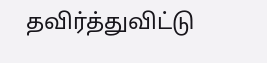தவிர்த்துவிட்டு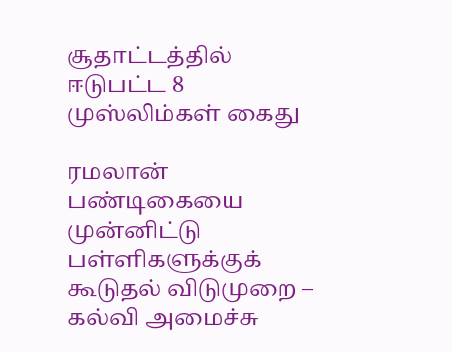சூதாட்டத்தில் ஈடுபட்ட 8 முஸ்லிம்கள் கைது

ரமலான் பண்டிகையை முன்னிட்டு பள்ளிகளுக்குக் கூடுதல் விடுமுறை – கல்வி அமைச்சு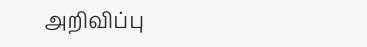அறிவிப்பு